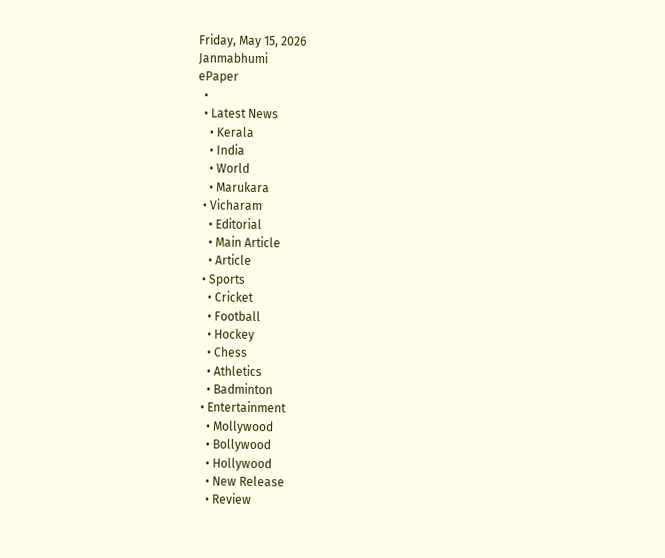Friday, May 15, 2026
Janmabhumi
ePaper
  •
  • Latest News
    • Kerala
    • India
    • World
    • Marukara
  • Vicharam
    • Editorial
    • Main Article
    • Article
  • Sports
    • Cricket
    • Football
    • Hockey
    • Chess
    • Athletics
    • Badminton
  • Entertainment
    • Mollywood
    • Bollywood
    • Hollywood
    • New Release
    • Review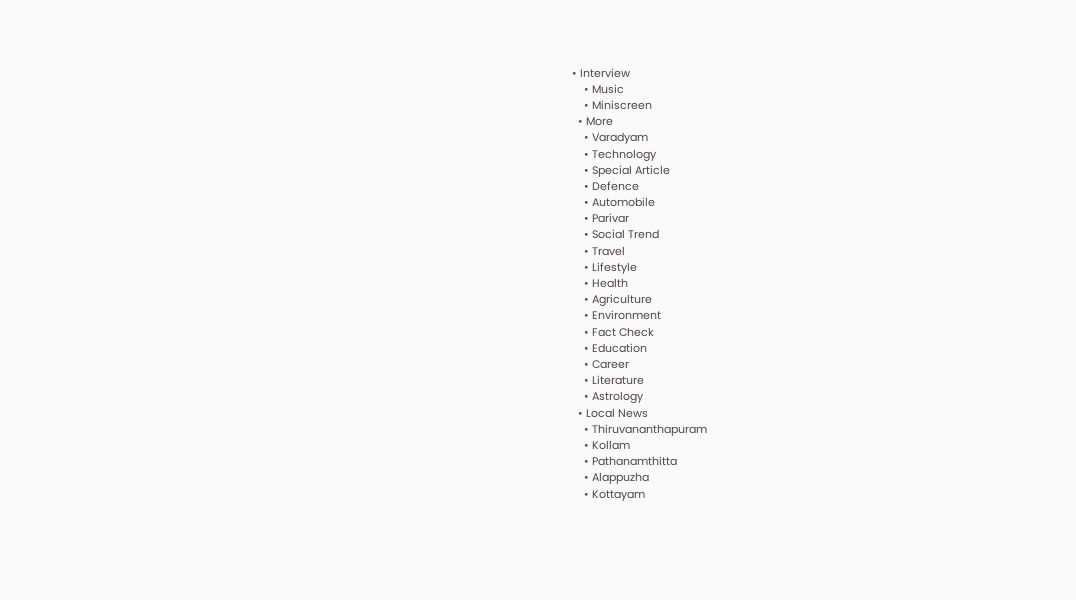• Interview
    • Music
    • Miniscreen
  • More
    • Varadyam
    • Technology
    • Special Article
    • Defence
    • Automobile
    • Parivar
    • Social Trend
    • Travel
    • Lifestyle
    • Health
    • Agriculture
    • Environment
    • Fact Check
    • Education
    • Career
    • Literature
    • Astrology
  • Local News
    • Thiruvananthapuram
    • Kollam
    • Pathanamthitta
    • Alappuzha
    • Kottayam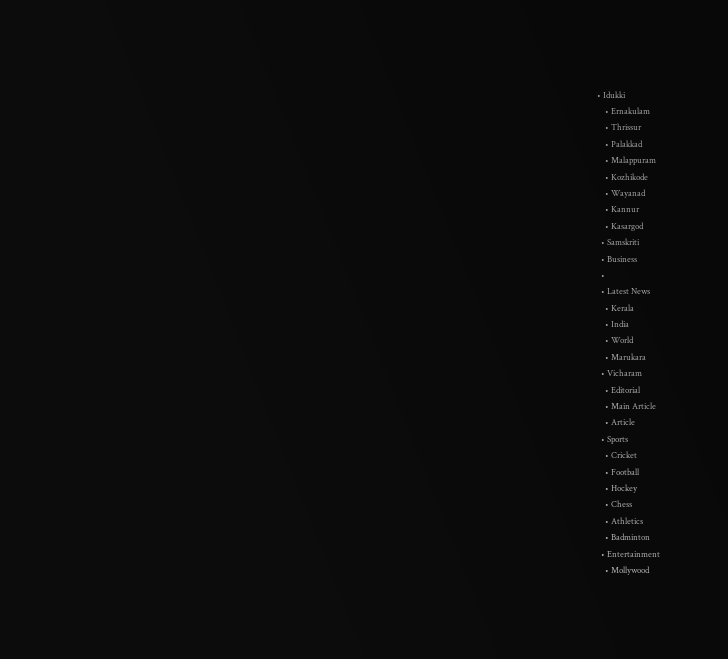• Idukki
    • Ernakulam
    • Thrissur
    • Palakkad
    • Malappuram
    • Kozhikode
    • Wayanad
    • Kannur
    • Kasargod
  • Samskriti
  • Business
  •
  • Latest News
    • Kerala
    • India
    • World
    • Marukara
  • Vicharam
    • Editorial
    • Main Article
    • Article
  • Sports
    • Cricket
    • Football
    • Hockey
    • Chess
    • Athletics
    • Badminton
  • Entertainment
    • Mollywood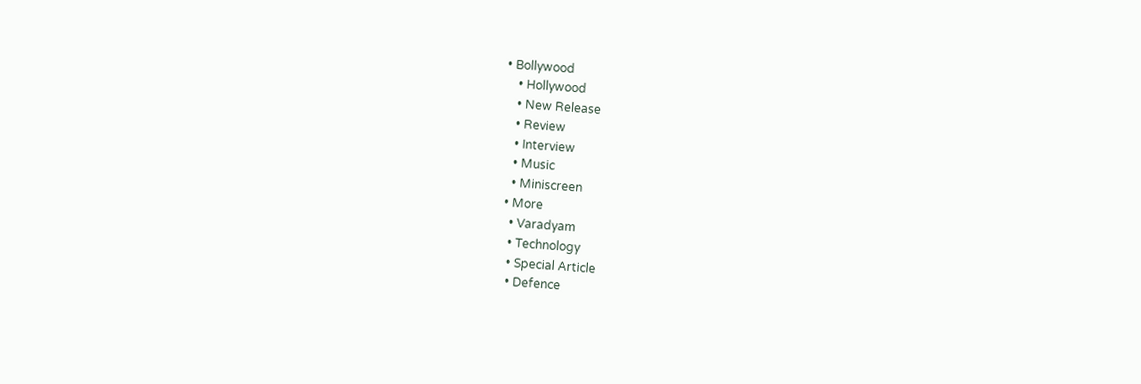• Bollywood
    • Hollywood
    • New Release
    • Review
    • Interview
    • Music
    • Miniscreen
  • More
    • Varadyam
    • Technology
    • Special Article
    • Defence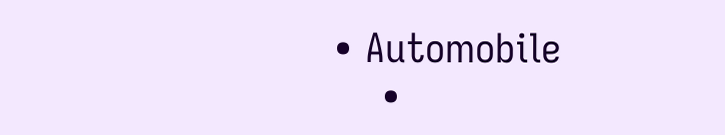• Automobile
    •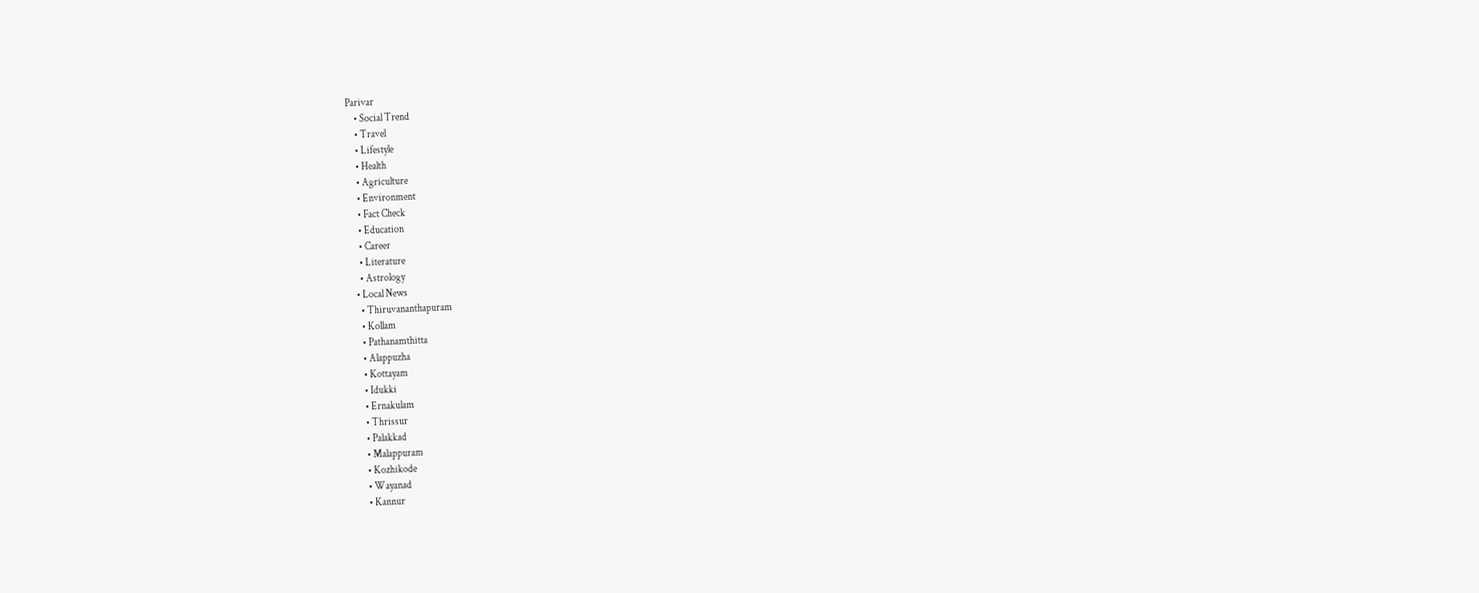Parivar
    • Social Trend
    • Travel
    • Lifestyle
    • Health
    • Agriculture
    • Environment
    • Fact Check
    • Education
    • Career
    • Literature
    • Astrology
  • Local News
    • Thiruvananthapuram
    • Kollam
    • Pathanamthitta
    • Alappuzha
    • Kottayam
    • Idukki
    • Ernakulam
    • Thrissur
    • Palakkad
    • Malappuram
    • Kozhikode
    • Wayanad
    • Kannur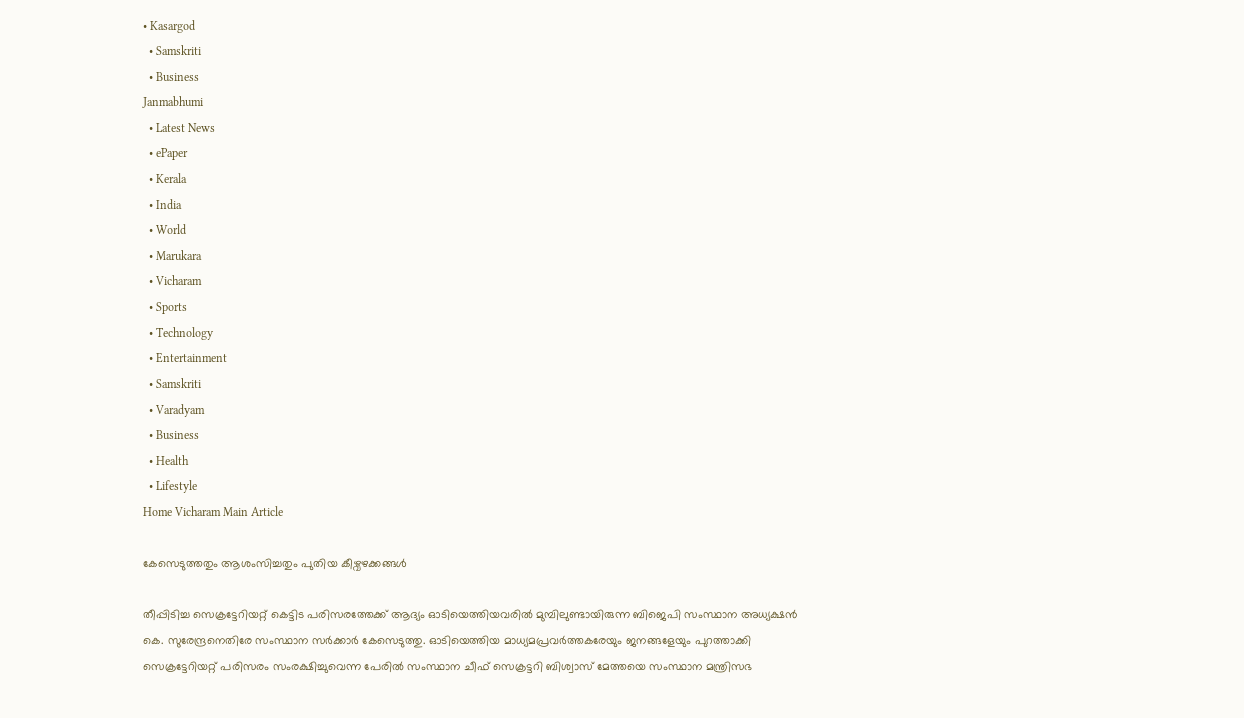• Kasargod
  • Samskriti
  • Business
Janmabhumi
  • Latest News
  • ePaper
  • Kerala
  • India
  • World
  • Marukara
  • Vicharam
  • Sports
  • Technology
  • Entertainment
  • Samskriti
  • Varadyam
  • Business
  • Health
  • Lifestyle
Home Vicharam Main Article

കേസെടുത്തതും ആശംസിച്ചതും പുതിയ കീഴ്വഴക്കങ്ങള്‍

തീപ്പിടിച്ച സെക്രട്ടേറിയറ്റ് കെട്ടിട പരിസരത്തേക്ക് ആദ്യം ഓടിയെത്തിയവരില്‍ മുമ്പിലുണ്ടായിരുന്ന ബിജെപി സംസ്ഥാന അധ്യക്ഷന്‍ കെ. സുരേന്ദ്രനെതിരേ സംസ്ഥാന സര്‍ക്കാര്‍ കേസെടുത്തു. ഓടിയെത്തിയ മാധ്യമപ്രവര്‍ത്തകരേയും ജനങ്ങളേയും പുറത്താക്കി സെക്രട്ടേറിയറ്റ് പരിസരം സംരക്ഷിച്ചുവെന്ന പേരില്‍ സംസ്ഥാന ചീഫ് സെക്രട്ടറി ബിശ്വാസ് മേത്തയെ സംസ്ഥാന മന്ത്രിസഭ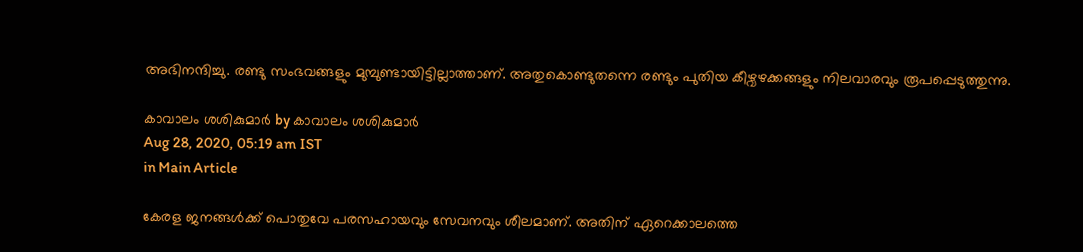അഭിനന്ദിച്ചു. രണ്ടു സംഭവങ്ങളും മുമ്പുണ്ടായിട്ടില്ലാത്താണ്. അതുകൊണ്ടുതന്നെ രണ്ടും പുതിയ കീഴ്വഴക്കങ്ങളും നിലവാരവും രൂപപ്പെടുത്തുന്നു.

കാവാലം ശശികുമാര്‍ by കാവാലം ശശികുമാര്‍
Aug 28, 2020, 05:19 am IST
in Main Article

കേരള ജനങ്ങള്‍ക്ക് പൊതുവേ പരസഹായവും സേവനവും ശീലമാണ്. അതിന് ഏറെക്കാലത്തെ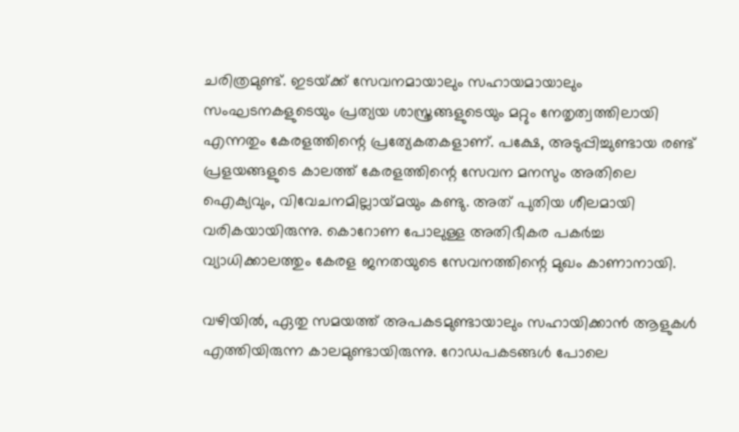ചരിത്രമുണ്ട്. ഇടയ്‌ക്ക് സേവനമായാലും സഹായമായാലും സംഘടനകളുടെയും പ്രത്യയ ശാസ്ത്രങ്ങളുടെയും മറ്റും നേതൃത്വത്തിലായി എന്നതും കേരളത്തിന്റെ പ്രത്യേകതകളാണ്. പക്ഷേ, അടുപ്പിച്ചുണ്ടായ രണ്ട് പ്രളയങ്ങളുടെ കാലത്ത് കേരളത്തിന്റെ സേവന മനസും അതിലെ ഐക്യവും, വിവേചനമില്ലായ്‌മയും കണ്ടു. അത് പുതിയ ശീലമായി വരികയായിരുന്നു. കൊറോണ പോലുള്ള അതിഭീകര പകര്‍ച്ച വ്യാധിക്കാലത്തും കേരള ജനതയുടെ സേവനത്തിന്റെ മുഖം കാണാനായി.

വഴിയില്‍, ഏതു സമയത്ത് അപകടമുണ്ടായാലും സഹായിക്കാന്‍ ആളുകള്‍ എത്തിയിരുന്ന കാലമുണ്ടായിരുന്നു. റോഡപകടങ്ങള്‍ പോലെ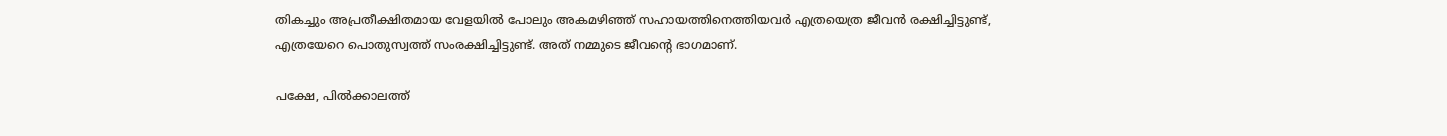തികച്ചും അപ്രതീക്ഷിതമായ വേളയില്‍ പോലും അകമഴിഞ്ഞ് സഹായത്തിനെത്തിയവര്‍ എത്രയെത്ര ജീവന്‍ രക്ഷിച്ചിട്ടുണ്ട്, എത്രയേറെ പൊതുസ്വത്ത് സംരക്ഷിച്ചിട്ടുണ്ട്. അത് നമ്മുടെ ജീവന്റെ ഭാഗമാണ്.

പക്ഷേ, പില്‍ക്കാലത്ത്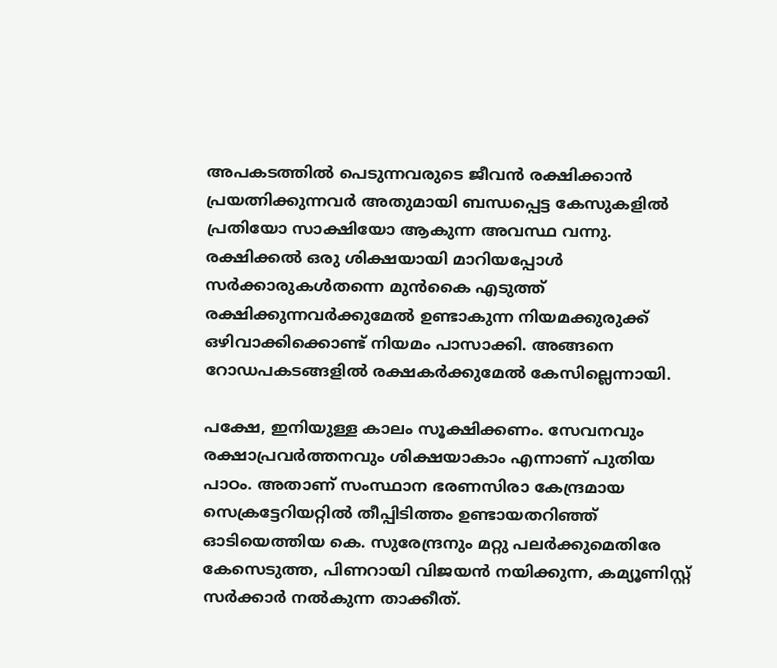അപകടത്തില്‍ പെടുന്നവരുടെ ജീവന്‍ രക്ഷിക്കാന്‍ പ്രയത്നിക്കുന്നവര്‍ അതുമായി ബന്ധപ്പെട്ട കേസുകളില്‍ പ്രതിയോ സാക്ഷിയോ ആകുന്ന അവസ്ഥ വന്നു. രക്ഷിക്കല്‍ ഒരു ശിക്ഷയായി മാറിയപ്പോള്‍ സര്‍ക്കാരുകള്‍തന്നെ മുന്‍കൈ എടുത്ത് രക്ഷിക്കുന്നവര്‍ക്കുമേല്‍ ഉണ്ടാകുന്ന നിയമക്കുരുക്ക് ഒഴിവാക്കിക്കൊണ്ട് നിയമം പാസാക്കി. അങ്ങനെ റോഡപകടങ്ങളില്‍ രക്ഷകര്‍ക്കുമേല്‍ കേസില്ലെന്നായി.

പക്ഷേ, ഇനിയുള്ള കാലം സൂക്ഷിക്കണം. സേവനവും രക്ഷാപ്രവര്‍ത്തനവും ശിക്ഷയാകാം എന്നാണ് പുതിയ പാഠം. അതാണ് സംസ്ഥാന ഭരണസിരാ കേന്ദ്രമായ സെക്രട്ടേറിയറ്റില്‍ തീപ്പിടിത്തം ഉണ്ടായതറിഞ്ഞ് ഓടിയെത്തിയ കെ. സുരേന്ദ്രനും മറ്റു പലര്‍ക്കുമെതിരേ കേസെടുത്ത, പിണറായി വിജയന്‍ നയിക്കുന്ന, കമ്യൂണിസ്റ്റ് സര്‍ക്കാര്‍ നല്‍കുന്ന താക്കീത്.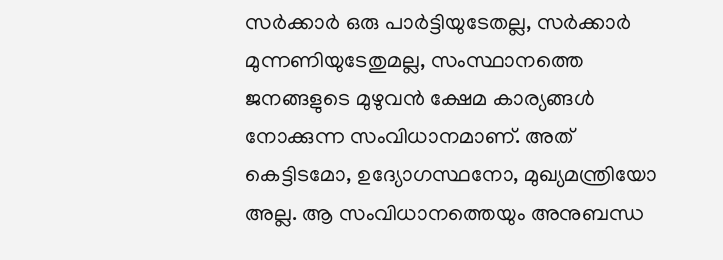സര്‍ക്കാര്‍ ഒരു പാര്‍ട്ടിയുടേതല്ല, സര്‍ക്കാര്‍ മുന്നണിയുടേതുമല്ല, സംസ്ഥാനത്തെ ജനങ്ങളുടെ മുഴുവന്‍ ക്ഷേമ കാര്യങ്ങള്‍ നോക്കുന്ന സംവിധാനമാണ്. അത് കെട്ടിടമോ, ഉദ്യോഗസ്ഥനോ, മുഖ്യമന്ത്രിയോ അല്ല. ആ സംവിധാനത്തെയും അനുബന്ധ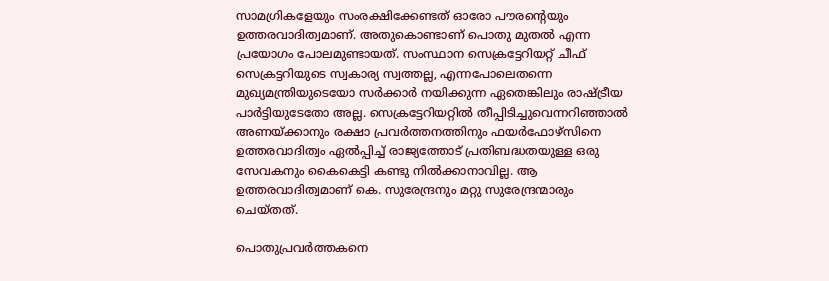സാമഗ്രികളേയും സംരക്ഷിക്കേണ്ടത് ഓരോ പൗരന്റെയും ഉത്തരവാദിത്വമാണ്. അതുകൊണ്ടാണ് പൊതു മുതല്‍ എന്ന പ്രയോഗം പോലമുണ്ടായത്. സംസ്ഥാന സെക്രട്ടേറിയറ്റ് ചീഫ് സെക്രട്ടറിയുടെ സ്വകാര്യ സ്വത്തല്ല, എന്നപോലെതന്നെ മുഖ്യമന്ത്രിയുടെയോ സര്‍ക്കാര്‍ നയിക്കുന്ന ഏതെങ്കിലും രാഷ്‌ട്രീയ പാര്‍ട്ടിയുടേതോ അല്ല. സെക്രട്ടേറിയറ്റില്‍ തീപ്പിടിച്ചുവെന്നറിഞ്ഞാല്‍ അണയ്‌ക്കാനും രക്ഷാ പ്രവര്‍ത്തനത്തിനും ഫയര്‍ഫോഴ്സിനെ ഉത്തരവാദിത്വം ഏല്‍പ്പിച്ച് രാജ്യത്തോട് പ്രതിബദ്ധതയുള്ള ഒരു സേവകനും കൈകെട്ടി കണ്ടു നില്‍ക്കാനാവില്ല. ആ ഉത്തരവാദിത്വമാണ് കെ. സുരേന്ദ്രനും മറ്റു സുരേന്ദ്രന്മാരും ചെയ്തത്.

പൊതുപ്രവര്‍ത്തകനെ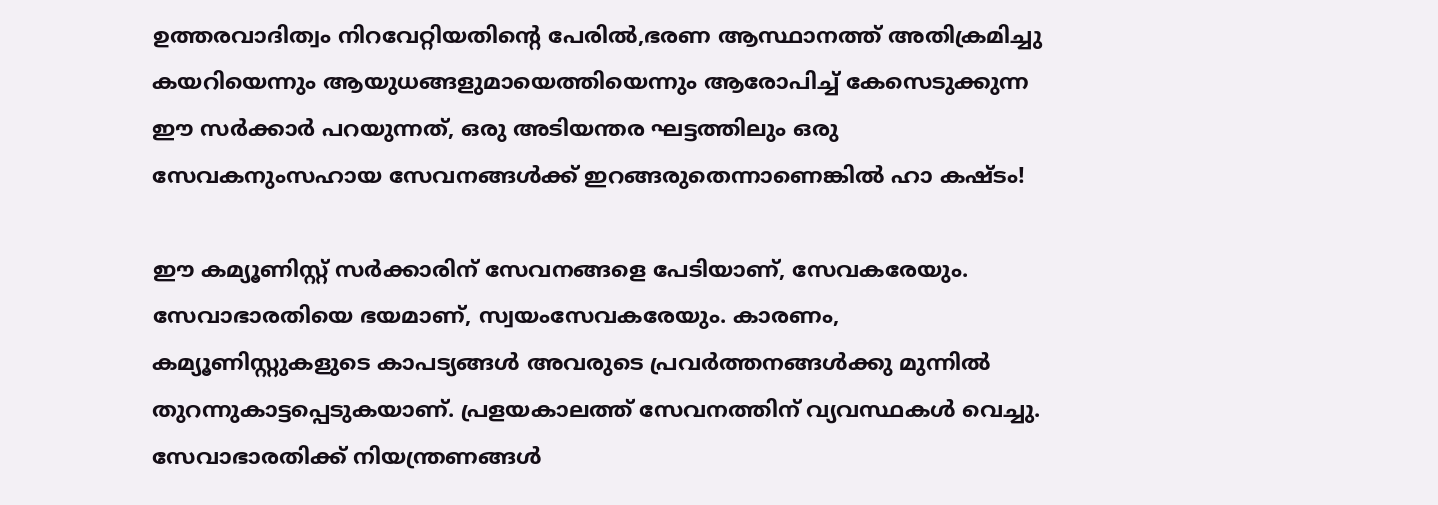ഉത്തരവാദിത്വം നിറവേറ്റിയതിന്റെ പേരില്‍,ഭരണ ആസ്ഥാനത്ത് അതിക്രമിച്ചു കയറിയെന്നും ആയുധങ്ങളുമായെത്തിയെന്നും ആരോപിച്ച് കേസെടുക്കുന്ന ഈ സര്‍ക്കാര്‍ പറയുന്നത്, ഒരു അടിയന്തര ഘട്ടത്തിലും ഒരു സേവകനുംസഹായ സേവനങ്ങള്‍ക്ക് ഇറങ്ങരുതെന്നാണെങ്കില്‍ ഹാ കഷ്ടം!

ഈ കമ്യൂണിസ്റ്റ് സര്‍ക്കാരിന് സേവനങ്ങളെ പേടിയാണ്, സേവകരേയും. സേവാഭാരതിയെ ഭയമാണ്, സ്വയംസേവകരേയും. കാരണം, കമ്യൂണിസ്റ്റുകളുടെ കാപട്യങ്ങള്‍ അവരുടെ പ്രവര്‍ത്തനങ്ങള്‍ക്കു മുന്നില്‍ തുറന്നുകാട്ടപ്പെടുകയാണ്. പ്രളയകാലത്ത് സേവനത്തിന് വ്യവസ്ഥകള്‍ വെച്ചു. സേവാഭാരതിക്ക് നിയന്ത്രണങ്ങള്‍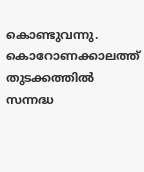കൊണ്ടുവന്നു. കൊറോണക്കാലത്ത് തുടക്കത്തില്‍ സന്നദ്ധ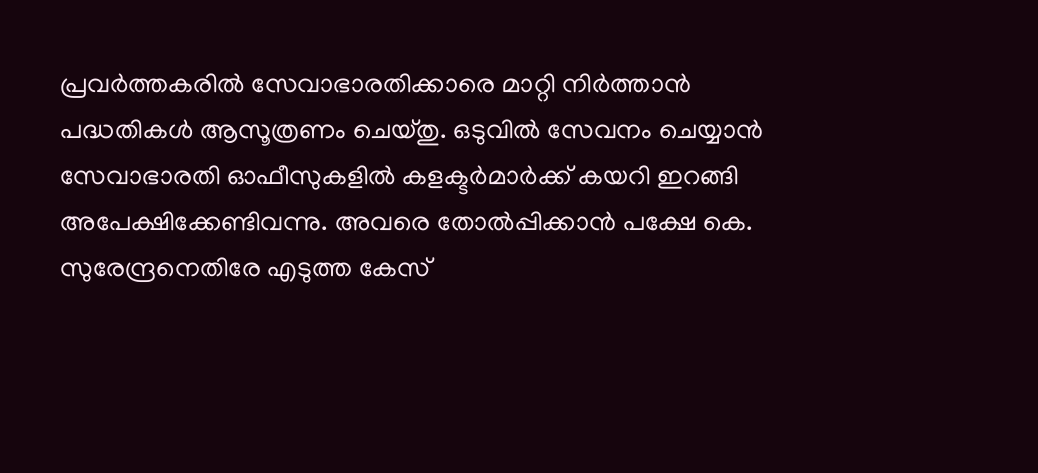പ്രവര്‍ത്തകരില്‍ സേവാഭാരതിക്കാരെ മാറ്റി നിര്‍ത്താന്‍ പദ്ധതികള്‍ ആസൂത്രണം ചെയ്തു. ഒടുവില്‍ സേവനം ചെയ്യാന്‍ സേവാഭാരതി ഓഫീസുകളില്‍ കളക്ടര്‍മാര്‍ക്ക് കയറി ഇറങ്ങി അപേക്ഷിക്കേണ്ടിവന്നു. അവരെ തോല്‍പ്പിക്കാന്‍ പക്ഷേ കെ. സുരേന്ദ്രനെതിരേ എടുത്ത കേസ്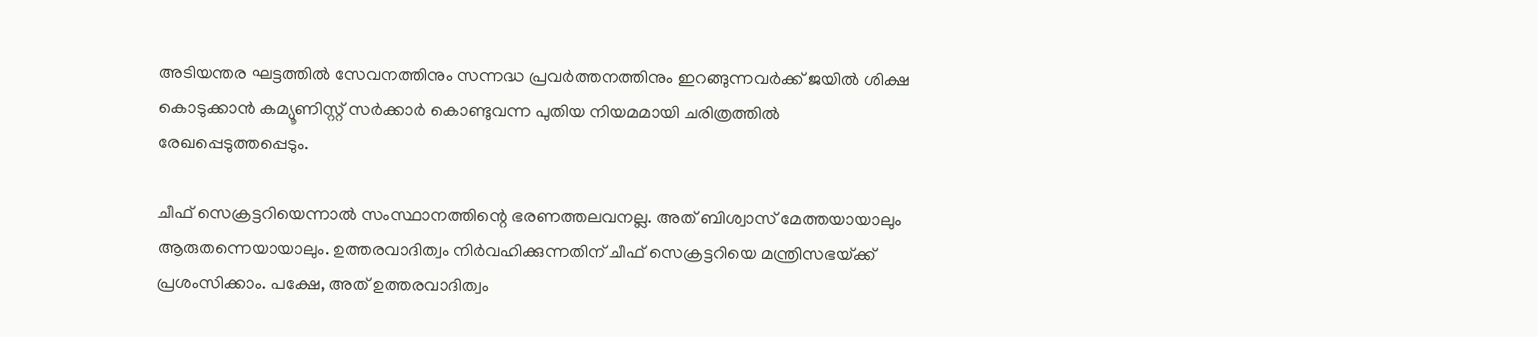അടിയന്തര ഘട്ടത്തില്‍ സേവനത്തിനും സന്നദ്ധ പ്രവര്‍ത്തനത്തിനും ഇറങ്ങുന്നവര്‍ക്ക് ജയില്‍ ശിക്ഷ കൊടുക്കാന്‍ കമ്യൂണിസ്റ്റ് സര്‍ക്കാര്‍ കൊണ്ടുവന്ന പുതിയ നിയമമായി ചരിത്രത്തില്‍ രേഖപ്പെടുത്തപ്പെടും.

ചീഫ് സെക്രട്ടറിയെന്നാല്‍ സംസ്ഥാനത്തിന്റെ ഭരണത്തലവനല്ല. അത് ബിശ്വാസ് മേത്തയായാലും ആരുതന്നെയായാലും. ഉത്തരവാദിത്വം നിര്‍വഹിക്കുന്നതിന് ചീഫ് സെക്രട്ടറിയെ മന്ത്രിസഭയ്‌ക്ക് പ്രശംസിക്കാം. പക്ഷേ, അത് ഉത്തരവാദിത്വം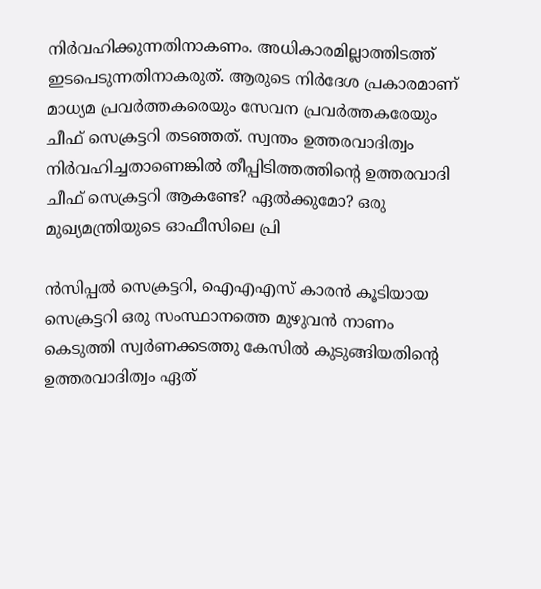നിര്‍വഹിക്കുന്നതിനാകണം. അധികാരമില്ലാത്തിടത്ത് ഇടപെടുന്നതിനാകരുത്. ആരുടെ നിര്‍ദേശ പ്രകാരമാണ് മാധ്യമ പ്രവര്‍ത്തകരെയും സേവന പ്രവര്‍ത്തകരേയും ചീഫ് സെക്രട്ടറി തടഞ്ഞത്. സ്വന്തം ഉത്തരവാദിത്വം നിര്‍വഹിച്ചതാണെങ്കില്‍ തീപ്പിടിത്തത്തിന്റെ ഉത്തരവാദി ചീഫ് സെക്രട്ടറി ആകണ്ടേ? ഏല്‍ക്കുമോ? ഒരു മുഖ്യമന്ത്രിയുടെ ഓഫീസിലെ പ്രി

ന്‍സിപ്പല്‍ സെക്രട്ടറി, ഐഎഎസ് കാരന്‍ കൂടിയായ സെക്രട്ടറി ഒരു സംസ്ഥാനത്തെ മുഴുവന്‍ നാണം കെടുത്തി സ്വര്‍ണക്കടത്തു കേസില്‍ കുടുങ്ങിയതിന്റെ ഉത്തരവാദിത്വം ഏത്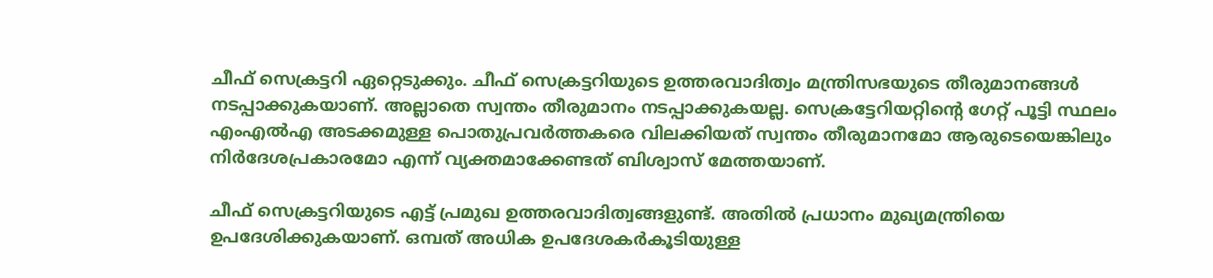ചീഫ് സെക്രട്ടറി ഏറ്റെടുക്കും. ചീഫ് സെക്രട്ടറിയുടെ ഉത്തരവാദിത്വം മന്ത്രിസഭയുടെ തീരുമാനങ്ങള്‍ നടപ്പാക്കുകയാണ്. അല്ലാതെ സ്വന്തം തീരുമാനം നടപ്പാക്കുകയല്ല. സെക്രട്ടേറിയറ്റിന്റെ ഗേറ്റ് പൂട്ടി സ്ഥലം എംഎല്‍എ അടക്കമുള്ള പൊതുപ്രവര്‍ത്തകരെ വിലക്കിയത് സ്വന്തം തീരുമാനമോ ആരുടെയെങ്കിലും നിര്‍ദേശപ്രകാരമോ എന്ന് വ്യക്തമാക്കേണ്ടത് ബിശ്വാസ് മേത്തയാണ്.

ചീഫ് സെക്രട്ടറിയുടെ എട്ട് പ്രമുഖ ഉത്തരവാദിത്വങ്ങളുണ്ട്. അതില്‍ പ്രധാനം മുഖ്യമന്ത്രിയെ ഉപദേശിക്കുകയാണ്. ഒമ്പത് അധിക ഉപദേശകര്‍കൂടിയുള്ള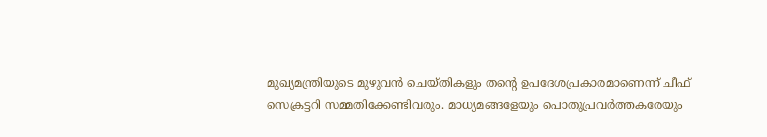മുഖ്യമന്ത്രിയുടെ മുഴുവന്‍ ചെയ്തികളും തന്റെ ഉപദേശപ്രകാരമാണെന്ന് ചീഫ് സെക്രട്ടറി സമ്മതിക്കേണ്ടിവരും. മാധ്യമങ്ങളേയും പൊതുപ്രവര്‍ത്തകരേയും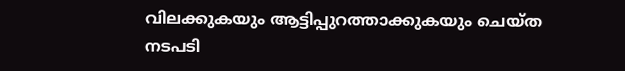വിലക്കുകയും ആട്ടിപ്പുറത്താക്കുകയും ചെയ്ത നടപടി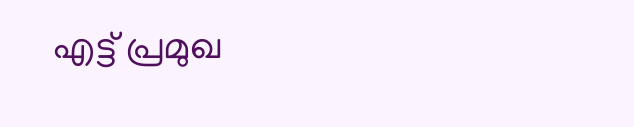എട്ട് പ്രമുഖ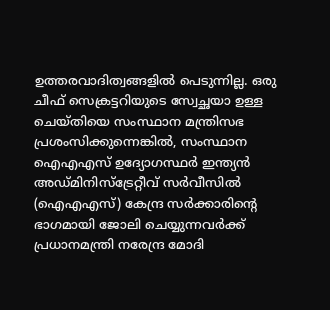ഉത്തരവാദിത്വങ്ങളില്‍ പെടുന്നില്ല. ഒരു ചീഫ് സെക്രട്ടറിയുടെ സ്വേച്ഛയാ ഉള്ള ചെയ്തിയെ സംസ്ഥാന മന്ത്രിസഭ പ്രശംസിക്കുന്നെങ്കില്‍, സംസ്ഥാന ഐഎഎസ് ഉദ്യോഗസ്ഥര്‍ ഇന്ത്യന്‍ അഡ്മിനിസ്ട്രേറ്റീവ് സര്‍വീസില്‍ (ഐഎഎസ്) കേന്ദ്ര സര്‍ക്കാരിന്റെ ഭാഗമായി ജോലി ചെയ്യുന്നവര്‍ക്ക് പ്രധാനമന്ത്രി നരേന്ദ്ര മോദി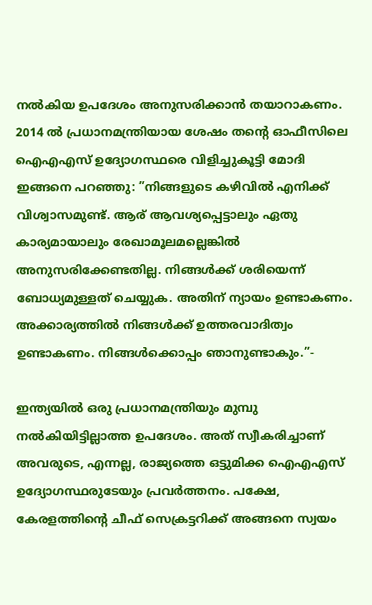നല്‍കിയ ഉപദേശം അനുസരിക്കാന്‍ തയാറാകണം. 2014 ല്‍ പ്രധാനമന്ത്രിയായ ശേഷം തന്റെ ഓഫീസിലെ  ഐഎഎസ് ഉദ്യോഗസ്ഥരെ വിളിച്ചുകൂട്ടി മോദി ഇങ്ങനെ പറഞ്ഞു: ”നിങ്ങളുടെ കഴിവില്‍ എനിക്ക് വിശ്വാസമുണ്ട്. ആര് ആവശ്യപ്പെട്ടാലും ഏതു കാര്യമായാലും രേഖാമൂലമല്ലെങ്കില്‍ അനുസരിക്കേണ്ടതില്ല. നിങ്ങള്‍ക്ക് ശരിയെന്ന് ബോധ്യമുള്ളത് ചെയ്യുക. അതിന് ന്യായം ഉണ്ടാകണം. അക്കാര്യത്തില്‍ നിങ്ങള്‍ക്ക് ഉത്തരവാദിത്വം ഉണ്ടാകണം. നിങ്ങള്‍ക്കൊപ്പം ഞാനുണ്ടാകും.”-

ഇന്ത്യയില്‍ ഒരു പ്രധാനമന്ത്രിയും മുമ്പു നല്‍കിയിട്ടില്ലാത്ത ഉപദേശം. അത് സ്വീകരിച്ചാണ് അവരുടെ, എന്നല്ല, രാജ്യത്തെ ഒട്ടുമിക്ക ഐഎഎസ് ഉദ്യോഗസ്ഥരുടേയും പ്രവര്‍ത്തനം. പക്ഷേ, കേരളത്തിന്റെ ചീഫ് സെക്രട്ടറിക്ക് അങ്ങനെ സ്വയം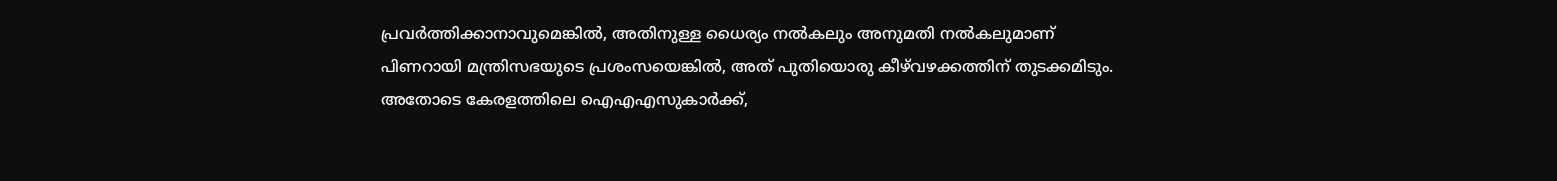പ്രവര്‍ത്തിക്കാനാവുമെങ്കില്‍, അതിനുള്ള ധൈര്യം നല്‍കലും അനുമതി നല്‍കലുമാണ് പിണറായി മന്ത്രിസഭയുടെ പ്രശംസയെങ്കില്‍, അത് പുതിയൊരു കീഴ്‌വഴക്കത്തിന് തുടക്കമിടും. അതോടെ കേരളത്തിലെ ഐഎഎസുകാര്‍ക്ക്,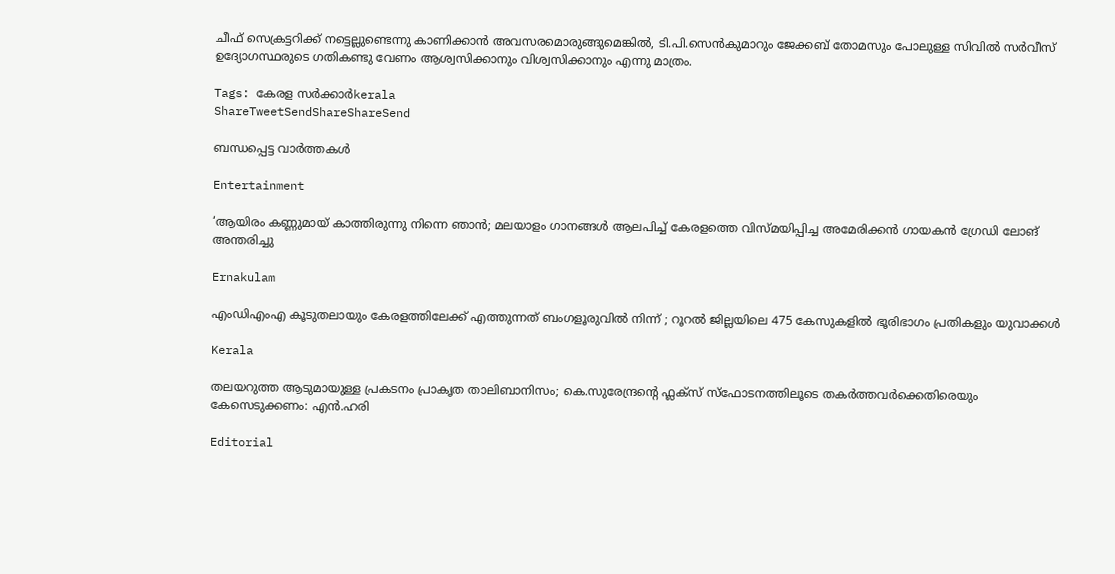ചീഫ് സെക്രട്ടറിക്ക് നട്ടെല്ലുണ്ടെന്നു കാണിക്കാന്‍ അവസരമൊരുങ്ങുമെങ്കില്‍, ടി.പി.സെന്‍കുമാറും ജേക്കബ് തോമസും പോലുള്ള സിവില്‍ സര്‍വീസ് ഉദ്യോഗസ്ഥരുടെ ഗതികണ്ടു വേണം ആശ്വസിക്കാനും വിശ്വസിക്കാനും എന്നു മാത്രം.

Tags: കേരള സര്‍ക്കാര്‍kerala
ShareTweetSendShareShareSend

ബന്ധപ്പെട്ട വാര്‍ത്തകള്‍

Entertainment

‘ആയിരം കണ്ണുമായ് കാത്തിരുന്നു നിന്നെ ഞാൻ; മലയാളം ഗാനങ്ങള്‍ ആലപിച്ച് കേരളത്തെ വിസ്മയിപ്പിച്ച അമേരിക്കന്‍ ഗായകന്‍ ഗ്രേഡി ലോങ് അന്തരിച്ചു

Ernakulam

എംഡിഎംഎ കൂടുതലായും കേരളത്തിലേക്ക് എത്തുന്നത് ബംഗളൂരുവിൽ നിന്ന് ; റൂറൽ ജില്ലയിലെ 475 കേസുകളിൽ ഭൂരിഭാഗം പ്രതികളും യുവാക്കൾ

Kerala

തലയറുത്ത ആടുമായുള്ള പ്രകടനം പ്രാകൃത താലിബാനിസം; കെ.സുരേന്ദ്രന്റെ ഫ്ലക്സ് സ്ഫോടനത്തിലൂടെ തകർത്തവർക്കെതിരെയും കേസെടുക്കണം: എൻ.ഹരി

Editorial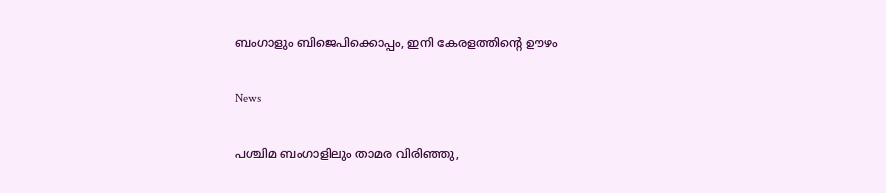ബംഗാളും ബിജെപിക്കൊപ്പം, ഇനി കേരളത്തിന്റെ ഊഴം

News

പശ്ചിമ ബംഗാളിലും താമര വിരിഞ്ഞു,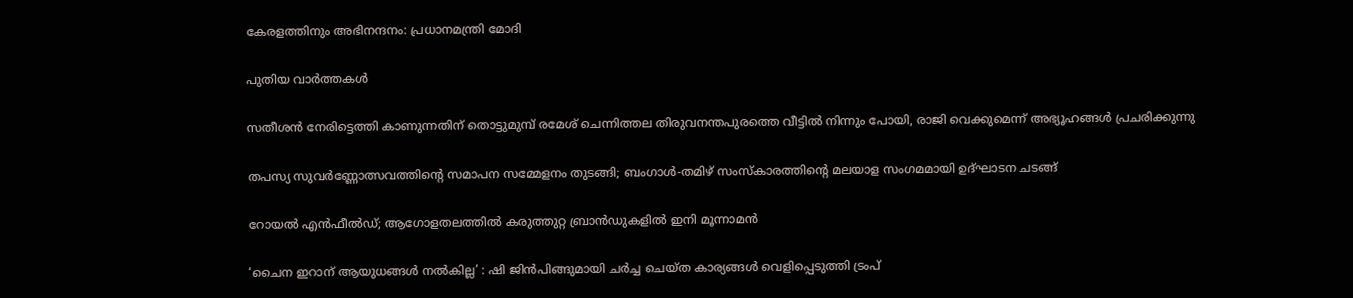കേരളത്തിനും അഭിനന്ദനം: പ്രധാനമന്ത്രി മോദി

പുതിയ വാര്‍ത്തകള്‍

സതീശന്‍ നേരിട്ടെത്തി കാണുന്നതിന് തൊട്ടുമുമ്പ് രമേശ് ചെന്നിത്തല തിരുവനന്തപുരത്തെ വീട്ടില്‍ നിന്നും പോയി, രാജി വെക്കുമെന്ന് അഭ്യൂഹങ്ങൾ പ്രചരിക്കുന്നു

തപസ്യ സുവർണ്ണോത്സവത്തിന്റെ സമാപന സമ്മേളനം തുടങ്ങി; ബംഗാൾ-തമിഴ് സംസ്കാരത്തിന്റെ മലയാള സംഗമമായി ഉദ്ഘാടന ചടങ്ങ്

റോയൽ എൻഫീൽഡ്; ആഗോളതലത്തിൽ കരുത്തുറ്റ ബ്രാൻഡുകളിൽ ഇനി മൂന്നാമൻ

‘ചൈന ഇറാന് ആയുധങ്ങൾ നൽകില്ല’ : ഷി ജിൻപിങ്ങുമായി ചർച്ച ചെയ്ത കാര്യങ്ങൾ വെളിപ്പെടുത്തി ട്രംപ്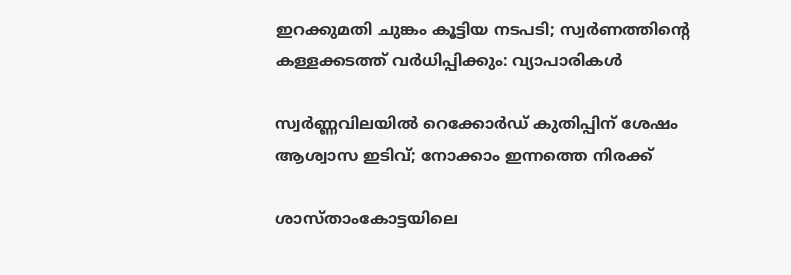ഇറക്കുമതി ചുങ്കം കൂട്ടിയ നടപടി; സ്വര്‍ണത്തിന്റെ കള്ളക്കടത്ത് വര്‍ധിപ്പിക്കും: വ്യാപാരികള്‍

സ്വർണ്ണവിലയിൽ റെക്കോർഡ് കുതിപ്പിന് ശേഷം ആശ്വാസ ഇടിവ്; നോക്കാം ഇന്നത്തെ നിരക്ക്

ശാസ്താംകോട്ടയിലെ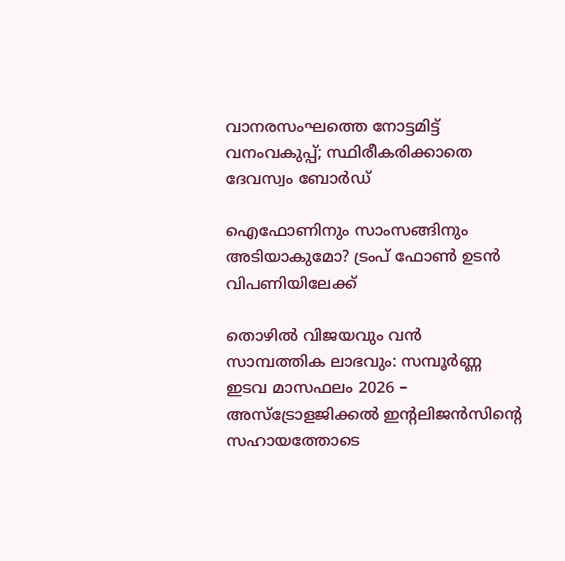വാനരസംഘത്തെ നോട്ടമിട്ട് വനംവകുപ്പ്; സ്ഥിരീകരിക്കാതെ ദേവസ്വം ബോര്‍ഡ്

ഐഫോണിനും സാംസങ്ങിനും അടിയാകുമോ? ട്രംപ് ഫോൺ ഉടൻ വിപണിയിലേക്ക്

തൊഴിൽ വിജയവും വൻ സാമ്പത്തിക ലാഭവും: സമ്പൂർണ്ണ ഇടവ മാസഫലം 2026 – അസ്ട്രോളജിക്കൽ ഇന്റലിജൻസിന്റെ സഹായത്തോടെ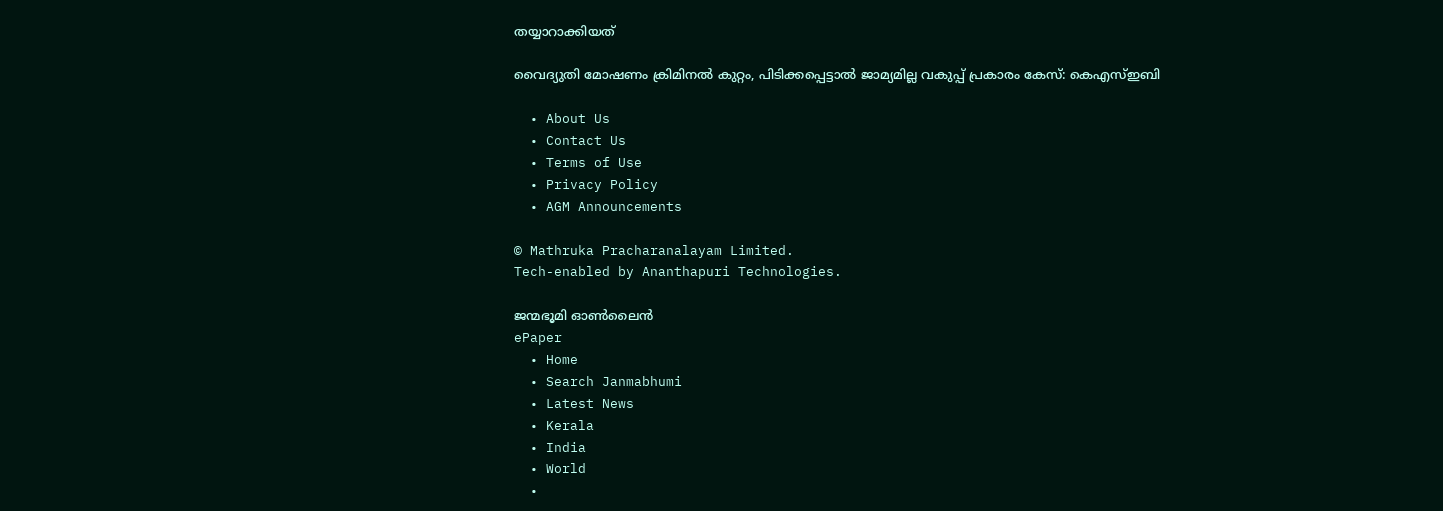തയ്യാറാക്കിയത്

വൈദ്യുതി മോഷണം ക്രിമിനൽ കുറ്റം, പിടിക്കപ്പെട്ടാൽ ജാമ്യമില്ല വകുപ്പ് പ്രകാരം കേസ്: കെഎസ്ഇബി

  • About Us
  • Contact Us
  • Terms of Use
  • Privacy Policy
  • AGM Announcements

© Mathruka Pracharanalayam Limited.
Tech-enabled by Ananthapuri Technologies.

ജന്മഭൂമി ഓണ്‍ലൈന്‍
ePaper
  • Home
  • Search Janmabhumi
  • Latest News
  • Kerala
  • India
  • World
  •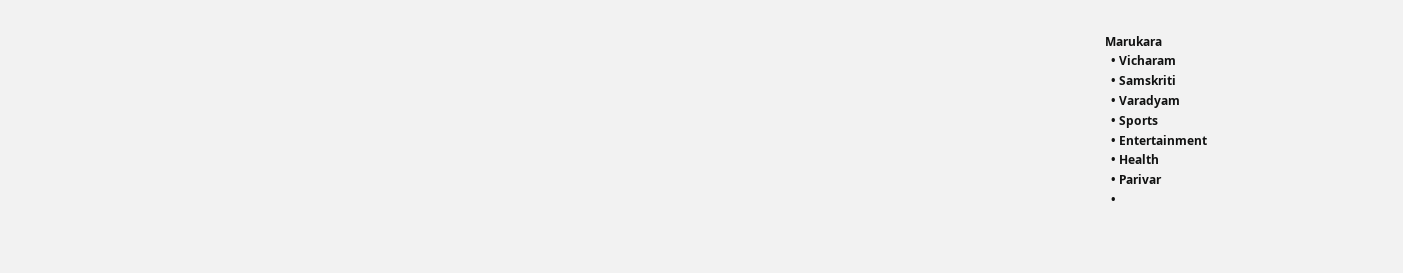Marukara
  • Vicharam
  • Samskriti
  • Varadyam
  • Sports
  • Entertainment
  • Health
  • Parivar
  •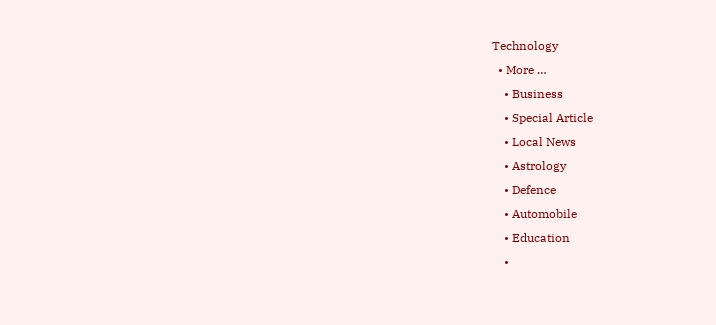Technology
  • More …
    • Business
    • Special Article
    • Local News
    • Astrology
    • Defence
    • Automobile
    • Education
    •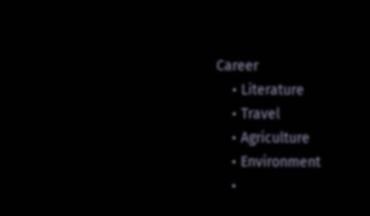Career
    • Literature
    • Travel
    • Agriculture
    • Environment
    •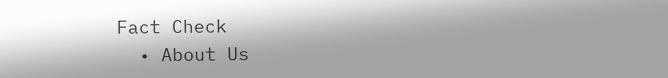Fact Check
  • About Us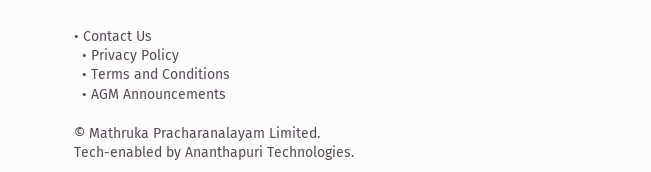• Contact Us
  • Privacy Policy
  • Terms and Conditions
  • AGM Announcements

© Mathruka Pracharanalayam Limited.
Tech-enabled by Ananthapuri Technologies.